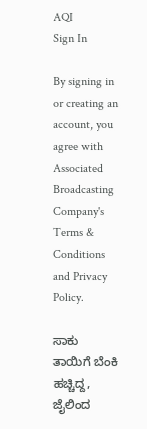AQI
Sign In

By signing in or creating an account, you agree with Associated Broadcasting Company's Terms & Conditions and Privacy Policy.

ಸಾಕು ತಾಯಿಗೆ ಬೆಂಕಿ ಹಚ್ಚಿದ್ದ, ಜೈಲಿಂದ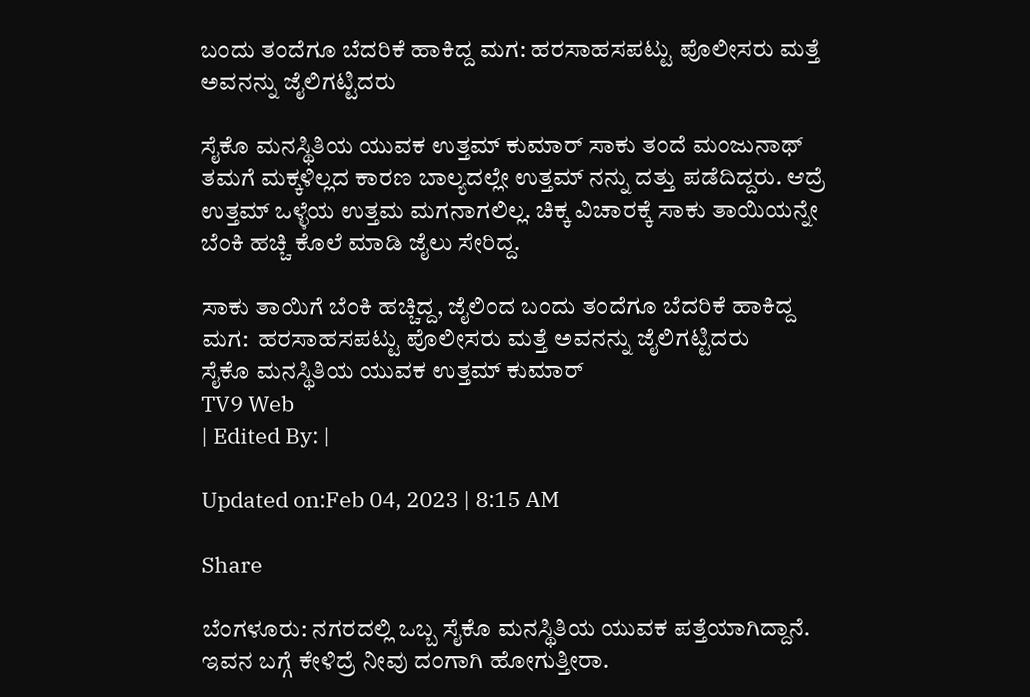ಬಂದು ತಂದೆಗೂ ಬೆದರಿಕೆ ಹಾಕಿದ್ದ ಮಗ: ಹರಸಾಹಸಪಟ್ಟು ಪೊಲೀಸರು ಮತ್ತೆ ಅವನನ್ನು ಜೈಲಿಗಟ್ಟಿದರು

ಸೈಕೊ‌ ಮನಸ್ಥಿತಿಯ ಯುವಕ ಉತ್ತಮ್ ಕುಮಾರ್ ಸಾಕು ತಂದೆ ಮಂಜುನಾಥ್ ತಮಗೆ ಮಕ್ಕಳಿಲ್ಲದ ಕಾರಣ ಬಾಲ್ಯದಲ್ಲೇ ಉತ್ತಮ್ ನನ್ನು ದತ್ತು ಪಡೆದಿದ್ದರು. ಆದ್ರೆ ಉತ್ತಮ್ ಒಳ್ಳೆಯ ಉತ್ತಮ ಮಗನಾಗಲಿಲ್ಲ. ಚಿಕ್ಕ ವಿಚಾರಕ್ಕೆ ಸಾಕು ತಾಯಿಯನ್ನೇ ಬೆಂಕಿ ಹಚ್ಚಿ ಕೊಲೆ ಮಾಡಿ ಜೈಲು ಸೇರಿದ್ದ.

ಸಾಕು ತಾಯಿಗೆ ಬೆಂಕಿ ಹಚ್ಚಿದ್ದ, ಜೈಲಿಂದ ಬಂದು ತಂದೆಗೂ ಬೆದರಿಕೆ ಹಾಕಿದ್ದ ಮಗ:  ಹರಸಾಹಸಪಟ್ಟು ಪೊಲೀಸರು ಮತ್ತೆ ಅವನನ್ನು ಜೈಲಿಗಟ್ಟಿದರು
ಸೈಕೊ‌ ಮನಸ್ಥಿತಿಯ ಯುವಕ ಉತ್ತಮ್ ಕುಮಾರ್
TV9 Web
| Edited By: |

Updated on:Feb 04, 2023 | 8:15 AM

Share

ಬೆಂಗಳೂರು: ನಗರದಲ್ಲಿ ಒಬ್ಬ ಸೈಕೊ‌ ಮನಸ್ಥಿತಿಯ ಯುವಕ ಪತ್ತೆಯಾಗಿದ್ದಾನೆ. ಇವನ ಬಗ್ಗೆ ಕೇಳಿದ್ರೆ ನೀವು ದಂಗಾಗಿ ಹೋಗುತ್ತೀರಾ.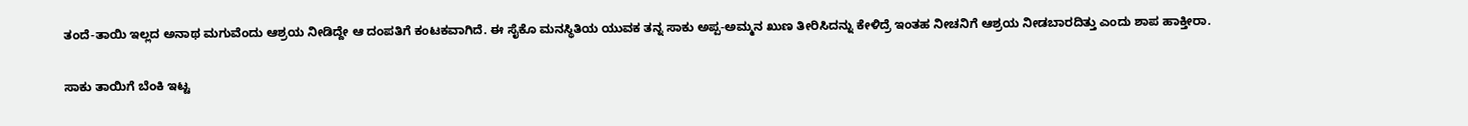ತಂದೆ-ತಾಯಿ ಇಲ್ಲದ ಅನಾಥ ಮಗುವೆಂದು ಆಶ್ರಯ ನೀಡಿದ್ದೇ ಆ ದಂಪತಿಗೆ ಕಂಟಕವಾಗಿದೆ. ಈ ಸೈಕೊ‌ ಮನಸ್ಥಿತಿಯ ಯುವಕ ತನ್ನ ಸಾಕು ಅಪ್ಪ-ಅಮ್ಮನ ಖುಣ ತೀರಿಸಿದನ್ನು ಕೇಳಿದ್ರೆ ಇಂತಹ ನೀಚನಿಗೆ ಆಶ್ರಯ ನೀಡಬಾರದಿತ್ತು ಎಂದು ಶಾಪ ಹಾಕ್ತೀರಾ.

ಸಾಕು ತಾಯಿಗೆ ಬೆಂಕಿ ಇಟ್ಟ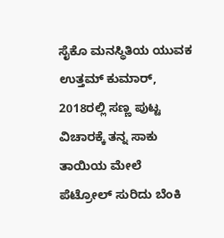ಸೈಕೊ‌ ಮನಸ್ಥಿತಿಯ ಯುವಕ ಉತ್ತಮ್ ಕುಮಾರ್, 2018ರಲ್ಲಿ ಸಣ್ಣ ಪುಟ್ಟ ವಿಚಾರಕ್ಕೆ ತನ್ನ ಸಾಕು ತಾಯಿಯ ಮೇಲೆ ಪೆಟ್ರೋಲ್ ಸುರಿದು ಬೆಂಕಿ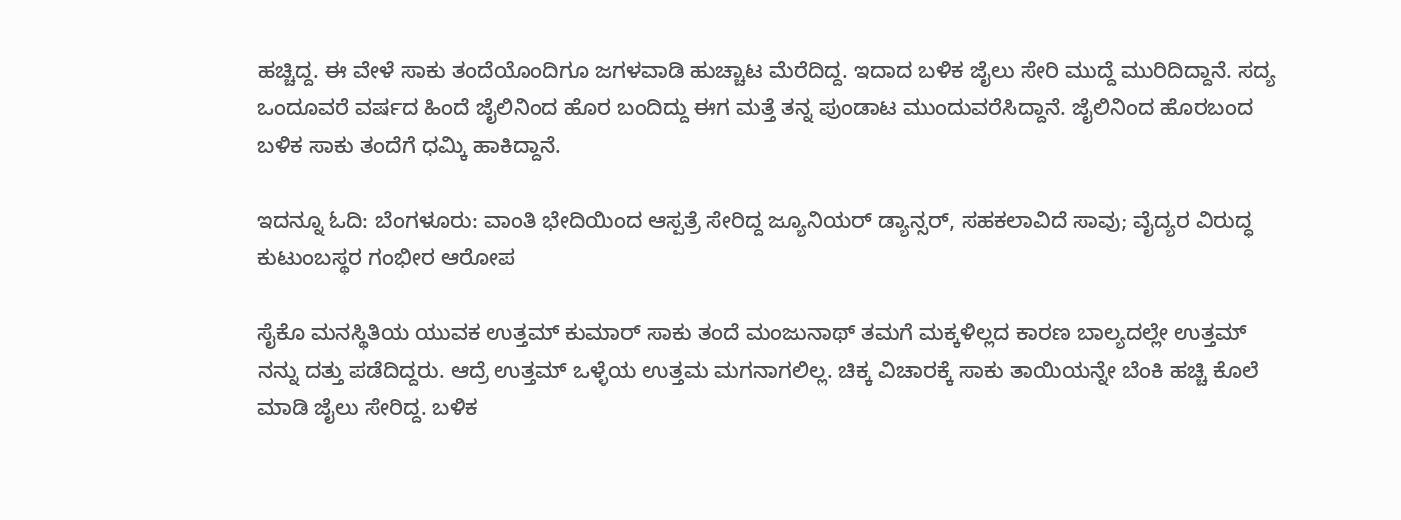ಹಚ್ಚಿದ್ದ. ಈ ವೇಳೆ ಸಾಕು ತಂದೆಯೊಂದಿಗೂ ಜಗಳವಾಡಿ ಹುಚ್ಚಾಟ ಮೆರೆದಿದ್ದ. ಇದಾದ ಬಳಿಕ ಜೈಲು ಸೇರಿ ಮುದ್ದೆ ಮುರಿದಿದ್ದಾನೆ. ಸದ್ಯ ಒಂದೂವರೆ ವರ್ಷದ ಹಿಂದೆ ಜೈಲಿನಿಂದ ಹೊರ ಬಂದಿದ್ದು ಈಗ ಮತ್ತೆ ತನ್ನ ಪುಂಡಾಟ ಮುಂದುವರೆಸಿದ್ದಾನೆ. ಜೈಲಿನಿಂದ ಹೊರಬಂದ ಬಳಿಕ ಸಾಕು ತಂದೆಗೆ ಧಮ್ಕಿ ಹಾಕಿದ್ದಾನೆ.

ಇದನ್ನೂ ಓದಿ: ಬೆಂಗಳೂರು: ವಾಂತಿ ಭೇದಿಯಿಂದ ಆಸ್ಪತ್ರೆ ಸೇರಿದ್ದ ಜ್ಯೂನಿಯರ್ ಡ್ಯಾನ್ಸರ್, ಸಹಕಲಾವಿದೆ ಸಾವು; ವೈದ್ಯರ ವಿರುದ್ಧ ಕುಟುಂಬಸ್ಥರ ಗಂಭೀರ ಆರೋಪ

ಸೈಕೊ‌ ಮನಸ್ಥಿತಿಯ ಯುವಕ ಉತ್ತಮ್ ಕುಮಾರ್ ಸಾಕು ತಂದೆ ಮಂಜುನಾಥ್ ತಮಗೆ ಮಕ್ಕಳಿಲ್ಲದ ಕಾರಣ ಬಾಲ್ಯದಲ್ಲೇ ಉತ್ತಮ್ ನನ್ನು ದತ್ತು ಪಡೆದಿದ್ದರು. ಆದ್ರೆ ಉತ್ತಮ್ ಒಳ್ಳೆಯ ಉತ್ತಮ ಮಗನಾಗಲಿಲ್ಲ. ಚಿಕ್ಕ ವಿಚಾರಕ್ಕೆ ಸಾಕು ತಾಯಿಯನ್ನೇ ಬೆಂಕಿ ಹಚ್ಚಿ ಕೊಲೆ ಮಾಡಿ ಜೈಲು ಸೇರಿದ್ದ. ಬಳಿಕ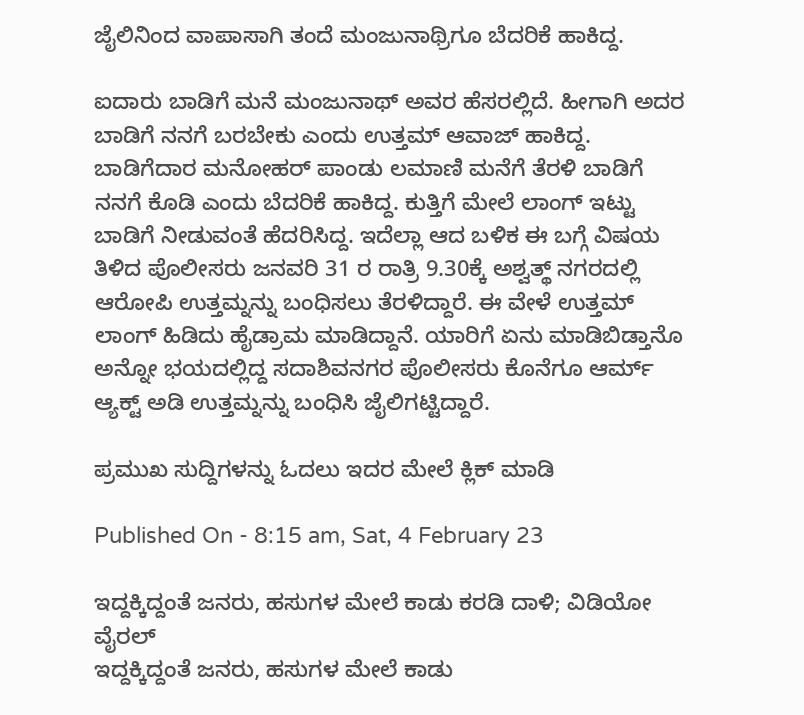ಜೈಲಿನಿಂದ ವಾಪಾಸಾಗಿ ತಂದೆ ಮಂಜುನಾಥ್ರಿಗೂ ಬೆದರಿಕೆ ಹಾಕಿದ್ದ.

ಐದಾರು ಬಾಡಿಗೆ ಮನೆ ಮಂಜುನಾಥ್ ಅವರ ಹೆಸರಲ್ಲಿದೆ. ಹೀಗಾಗಿ ಅದರ ಬಾಡಿಗೆ ನನಗೆ ಬರಬೇಕು ಎಂದು ಉತ್ತಮ್ ಆವಾಜ್ ಹಾಕಿದ್ದ. ಬಾಡಿಗೆದಾರ ಮನೋಹರ್ ಪಾಂಡು ಲಮಾಣಿ ಮನೆಗೆ ತೆರಳಿ ಬಾಡಿಗೆ ನನಗೆ ಕೊಡಿ ಎಂದು ಬೆದರಿಕೆ ಹಾಕಿದ್ದ. ಕುತ್ತಿಗೆ ಮೇಲೆ ಲಾಂಗ್ ಇಟ್ಟು ಬಾಡಿಗೆ ನೀಡುವಂತೆ ಹೆದರಿಸಿದ್ದ. ಇದೆಲ್ಲಾ ಆದ ಬಳಿಕ ಈ ಬಗ್ಗೆ ವಿಷಯ ತಿಳಿದ ಪೊಲೀಸರು ಜನವರಿ 31 ರ ರಾತ್ರಿ 9.30ಕ್ಕೆ ಅಶ್ವತ್ಥ್ ನಗರದಲ್ಲಿ ಆರೋಪಿ ಉತ್ತಮ್ನನ್ನು ಬಂಧಿಸಲು ತೆರಳಿದ್ದಾರೆ. ಈ ವೇಳೆ ಉತ್ತಮ್ ಲಾಂಗ್ ಹಿಡಿದು ಹೈಡ್ರಾಮ ಮಾಡಿದ್ದಾನೆ. ಯಾರಿಗೆ ಏನು ಮಾಡಿಬಿಡ್ತಾನೊ ಅನ್ನೋ‌ ಭಯದಲ್ಲಿದ್ದ ಸದಾಶಿವನಗರ ಪೊಲೀಸರು ಕೊನೆಗೂ ಆರ್ಮ್ ಆ್ಯಕ್ಟ್ ಅಡಿ ಉತ್ತಮ್ನನ್ನು ಬಂಧಿಸಿ ಜೈಲಿಗಟ್ಟಿದ್ದಾರೆ.

ಪ್ರಮುಖ ಸುದ್ದಿಗಳನ್ನು ಓದಲು ಇದರ ಮೇಲೆ ಕ್ಲಿಕ್ ಮಾಡಿ

Published On - 8:15 am, Sat, 4 February 23

ಇದ್ದಕ್ಕಿದ್ದಂತೆ ಜನರು, ಹಸುಗಳ ಮೇಲೆ ಕಾಡು ಕರಡಿ ದಾಳಿ; ವಿಡಿಯೋ ವೈರಲ್
ಇದ್ದಕ್ಕಿದ್ದಂತೆ ಜನರು, ಹಸುಗಳ ಮೇಲೆ ಕಾಡು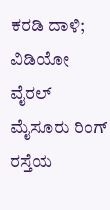ಕರಡಿ ದಾಳಿ; ವಿಡಿಯೋ ವೈರಲ್
ಮೈಸೂರು ರಿಂಗ್ ರಸ್ತೆಯ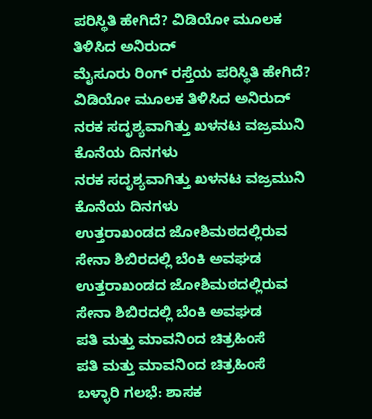ಪರಿಸ್ಥಿತಿ ಹೇಗಿದೆ? ವಿಡಿಯೋ ಮೂಲಕ ತಿಳಿಸಿದ ಅನಿರುದ್
ಮೈಸೂರು ರಿಂಗ್ ರಸ್ತೆಯ ಪರಿಸ್ಥಿತಿ ಹೇಗಿದೆ? ವಿಡಿಯೋ ಮೂಲಕ ತಿಳಿಸಿದ ಅನಿರುದ್
ನರಕ ಸದೃಶ್ಯವಾಗಿತ್ತು ಖಳನಟ ವಜ್ರಮುನಿ ಕೊನೆಯ ದಿನಗಳು
ನರಕ ಸದೃಶ್ಯವಾಗಿತ್ತು ಖಳನಟ ವಜ್ರಮುನಿ ಕೊನೆಯ ದಿನಗಳು
ಉತ್ತರಾಖಂಡದ ಜೋಶಿಮಠದಲ್ಲಿರುವ ಸೇನಾ ಶಿಬಿರದಲ್ಲಿ ಬೆಂಕಿ ಅವಘಡ
ಉತ್ತರಾಖಂಡದ ಜೋಶಿಮಠದಲ್ಲಿರುವ ಸೇನಾ ಶಿಬಿರದಲ್ಲಿ ಬೆಂಕಿ ಅವಘಡ
ಪತಿ ಮತ್ತು ಮಾವನಿಂದ ಚಿತ್ರಹಿಂಸೆ
ಪತಿ ಮತ್ತು ಮಾವನಿಂದ ಚಿತ್ರಹಿಂಸೆ
ಬಳ್ಳಾರಿ ಗಲಭೆ: ಶಾಸಕ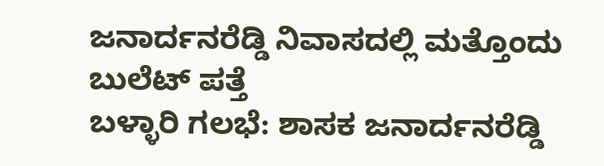ಜನಾರ್ದನರೆಡ್ಡಿ ನಿವಾಸದಲ್ಲಿ ಮತ್ತೊಂದು ಬುಲೆಟ್ ಪತ್ತೆ
ಬಳ್ಳಾರಿ ಗಲಭೆ: ಶಾಸಕ ಜನಾರ್ದನರೆಡ್ಡಿ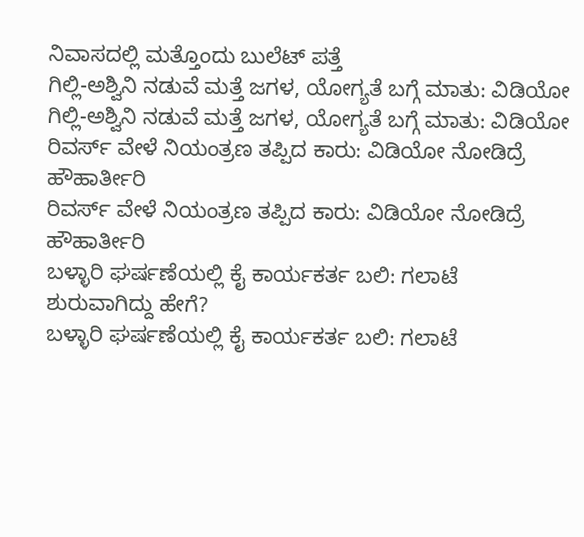ನಿವಾಸದಲ್ಲಿ ಮತ್ತೊಂದು ಬುಲೆಟ್ ಪತ್ತೆ
ಗಿಲ್ಲಿ-ಅಶ್ವಿನಿ ನಡುವೆ ಮತ್ತೆ ಜಗಳ, ಯೋಗ್ಯತೆ ಬಗ್ಗೆ ಮಾತು: ವಿಡಿಯೋ
ಗಿಲ್ಲಿ-ಅಶ್ವಿನಿ ನಡುವೆ ಮತ್ತೆ ಜಗಳ, ಯೋಗ್ಯತೆ ಬಗ್ಗೆ ಮಾತು: ವಿಡಿಯೋ
ರಿವರ್ಸ್ ವೇಳೆ ನಿಯಂತ್ರಣ ತಪ್ಪಿದ ಕಾರು: ವಿಡಿಯೋ ನೋಡಿದ್ರೆ ಹೌಹಾರ್ತೀರಿ
ರಿವರ್ಸ್ ವೇಳೆ ನಿಯಂತ್ರಣ ತಪ್ಪಿದ ಕಾರು: ವಿಡಿಯೋ ನೋಡಿದ್ರೆ ಹೌಹಾರ್ತೀರಿ
ಬಳ್ಳಾರಿ ಘರ್ಷಣೆಯಲ್ಲಿ ಕೈ ಕಾರ್ಯಕರ್ತ ಬಲಿ: ಗಲಾಟೆ ಶುರುವಾಗಿದ್ದು ಹೇಗೆ?
ಬಳ್ಳಾರಿ ಘರ್ಷಣೆಯಲ್ಲಿ ಕೈ ಕಾರ್ಯಕರ್ತ ಬಲಿ: ಗಲಾಟೆ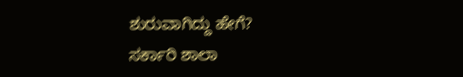ಶುರುವಾಗಿದ್ದು ಹೇಗೆ?
ಸರ್ಕಾರಿ ಶಾಲಾ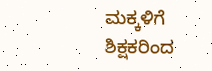ಮಕ್ಕಳಿಗೆ ಶಿಕ್ಷಕರಿಂದ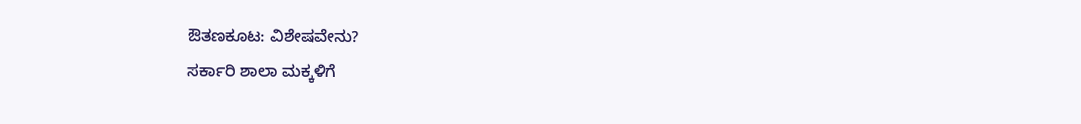ಔತಣಕೂಟ: ವಿಶೇಷವೇನು?
ಸರ್ಕಾರಿ ಶಾಲಾ ಮಕ್ಕಳಿಗೆ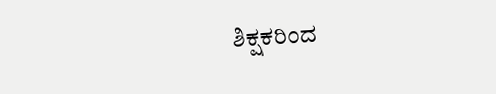ಶಿಕ್ಷಕರಿಂದ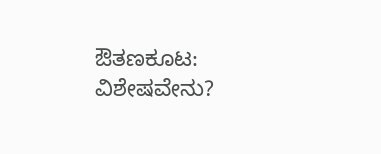ಔತಣಕೂಟ: ವಿಶೇಷವೇನು?